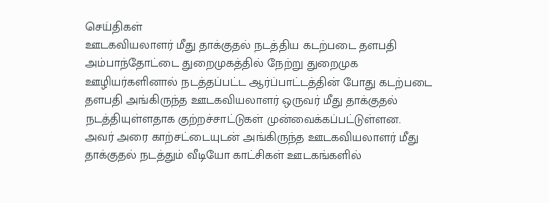செய்திகள்
ஊடகவியலாளர் மீது தாக்குதல் நடத்திய கடற்படை தளபதி
அம்பாந்தோட்டை துறைமுகத்தில் நேற்று துறைமுக ஊழியர்களினால் நடத்தப்பட்ட ஆர்ப்பாட்டத்தின் போது கடற்படை தளபதி அங்கிருந்த ஊடகவியலாளர் ஒருவர் மீது தாக்குதல் நடத்தியுள்ளதாக குற்றச்சாட்டுகள் முன்வைக்கப்பட்டுள்ளன.
அவர் அரை காற்சட்டையுடன் அங்கிருந்த ஊடகவியலாளர் மீது தாக்குதல் நடத்தும் வீடியோ காட்சிகள் ஊடகங்களில்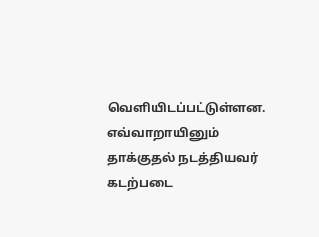வெளியிடப்பட்டுள்ளன.
எவ்வாறாயினும் தாக்குதல் நடத்தியவர் கடற்படை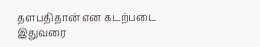தளபதிதான் என கடற்படை இதுவரை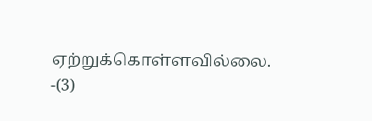ஏற்றுக்கொள்ளவில்லை. -(3)